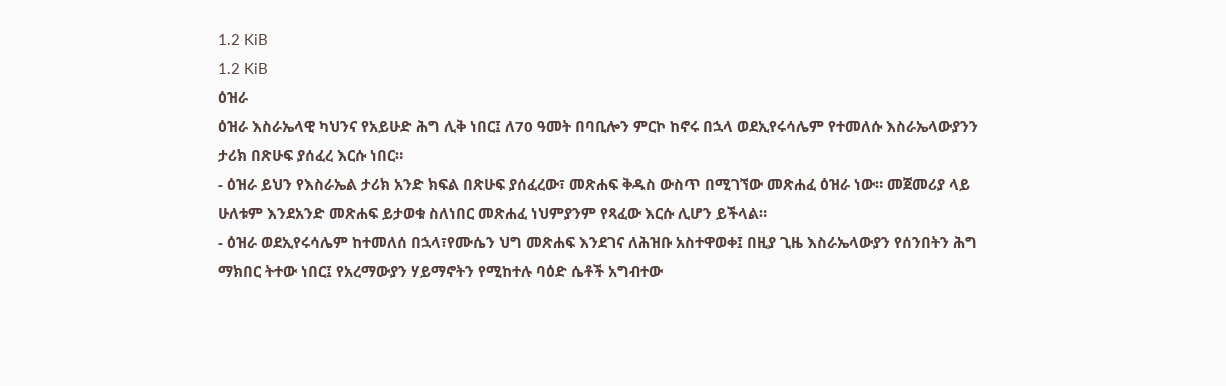1.2 KiB
1.2 KiB
ዕዝራ
ዕዝራ እስራኤላዊ ካህንና የአይሁድ ሕግ ሊቅ ነበር፤ ለ70 ዓመት በባቢሎን ምርኮ ከኖሩ በኋላ ወደኢየሩሳሌም የተመለሱ እስራኤላውያንን ታሪክ በጽሁፍ ያሰፈረ እርሱ ነበር።
- ዕዝራ ይህን የእስራኤል ታሪክ አንድ ክፍል በጽሁፍ ያሰፈረው፣ መጽሐፍ ቅዱስ ውስጥ በሚገኘው መጽሐፈ ዕዝራ ነው። መጀመሪያ ላይ ሁለቱም እንደአንድ መጽሐፍ ይታወቁ ስለነበር መጽሐፈ ነህምያንም የጻፈው እርሱ ሊሆን ይችላል።
- ዕዝራ ወደኢየሩሳሌም ከተመለሰ በኋላ፣የሙሴን ህግ መጽሐፍ እንደገና ለሕዝቡ አስተዋወቀ፤ በዚያ ጊዜ እስራኤላውያን የሰንበትን ሕግ ማክበር ትተው ነበር፤ የአረማውያን ሃይማኖትን የሚከተሉ ባዕድ ሴቶች አግብተው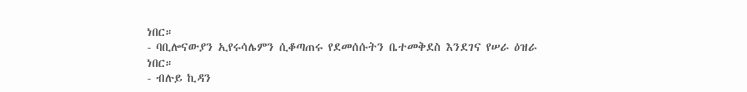ነበር።
- ባቢሎናውያን ኢየሩሳሌምን ሲቆጣጠሩ የደመሰሱትን ቤተመቅደስ እንደገና የሠራ ዕዝራ ነበር።
- ብሉይ ኪዳን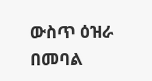ውስጥ ዕዝራ በመባል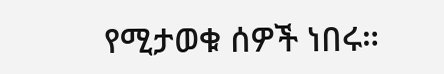የሚታወቁ ሰዎች ነበሩ።